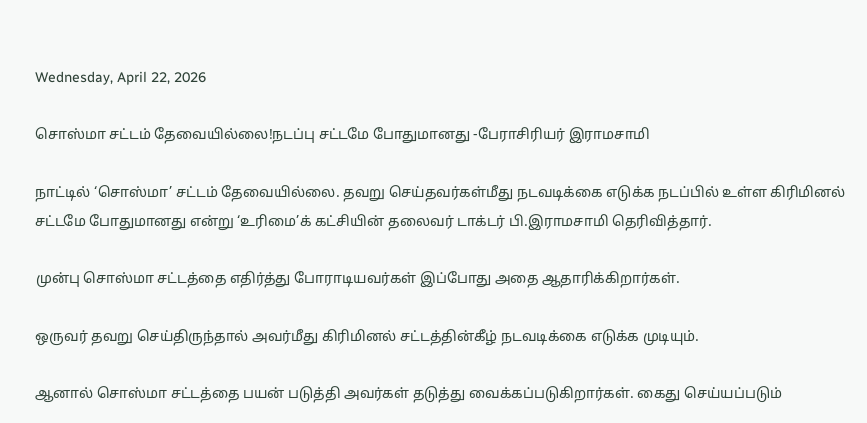Wednesday, April 22, 2026

சொஸ்மா சட்டம் தேவையில்லை!நடப்பு சட்டமே போதுமானது -பேராசிரியர் இராமசாமி

நாட்டில் ‘சொஸ்மா’ சட்டம் தேவையில்லை. தவறு செய்தவர்கள்மீது நடவடிக்கை எடுக்க நடப்பில் உள்ள கிரிமினல் சட்டமே போதுமானது என்று ‘உரிமை’க் கட்சியின் தலைவர் டாக்டர் பி.இராமசாமி தெரிவித்தார்.

முன்பு சொஸ்மா சட்டத்தை எதிர்த்து போராடியவர்கள் இப்போது அதை ஆதாரிக்கிறார்கள்.

ஒருவர் தவறு செய்திருந்தால் அவர்மீது கிரிமினல் சட்டத்தின்கீழ் நடவடிக்கை எடுக்க முடியும்.

ஆனால் சொஸ்மா சட்டத்தை பயன் படுத்தி அவர்கள் தடுத்து வைக்கப்படுகிறார்கள். கைது செய்யப்படும்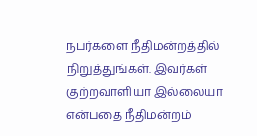நபர்களை நீதிமன்றத்தில் நிறுத்துங்கள். இவர்கள் குற்றவாளியா இல்லையா என்பதை நீதிமன்றம்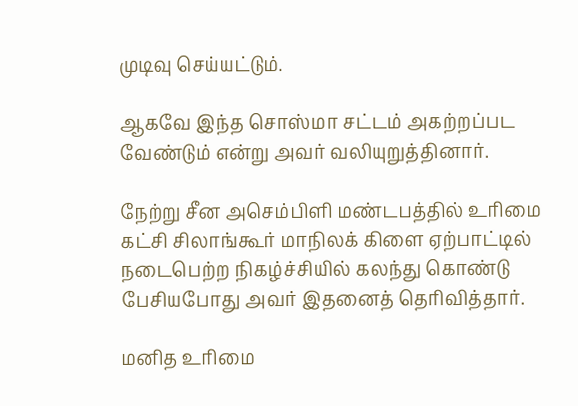முடிவு செய்யட்டும்.

ஆகவே இந்த சொஸ்மா சட்டம் அகற்றப்பட வேண்டும் என்று அவர் வலியுறுத்தினார்.

நேற்று சீன அசெம்பிளி மண்டபத்தில் உரிமை கட்சி சிலாங்கூர் மாநிலக் கிளை ஏற்பாட்டில் நடைபெற்ற நிகழ்ச்சியில் கலந்து கொண்டு பேசியபோது அவர் இதனைத் தெரிவித்தார்.

மனித உரிமை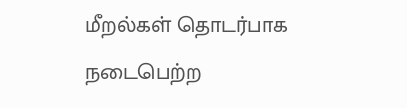மீறல்கள் தொடர்பாக நடைபெற்ற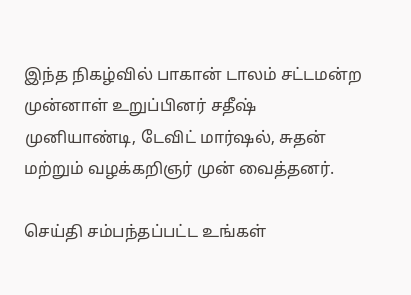இந்த நிகழ்வில் பாகான் டாலம் சட்டமன்ற முன்னாள் உறுப்பினர் சதீஷ் முனியாண்டி, டேவிட் மார்ஷல், சுதன் மற்றும் வழக்கறிஞர் முன் வைத்தனர்.

செய்தி சம்பந்தப்பட்ட உங்கள்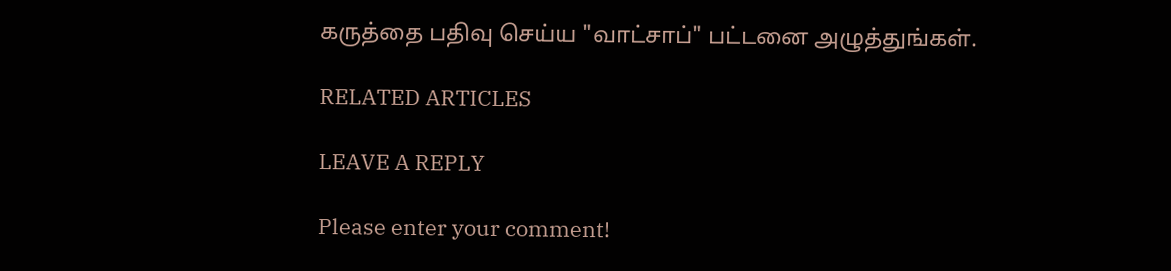கருத்தை பதிவு செய்ய "வாட்சாப்" பட்டனை அழுத்துங்கள்.

RELATED ARTICLES

LEAVE A REPLY

Please enter your comment!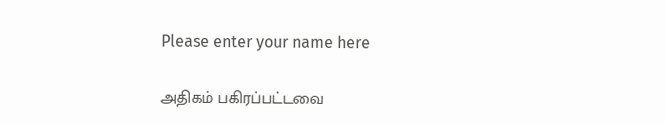Please enter your name here

அதிகம் பகிரப்பட்டவை